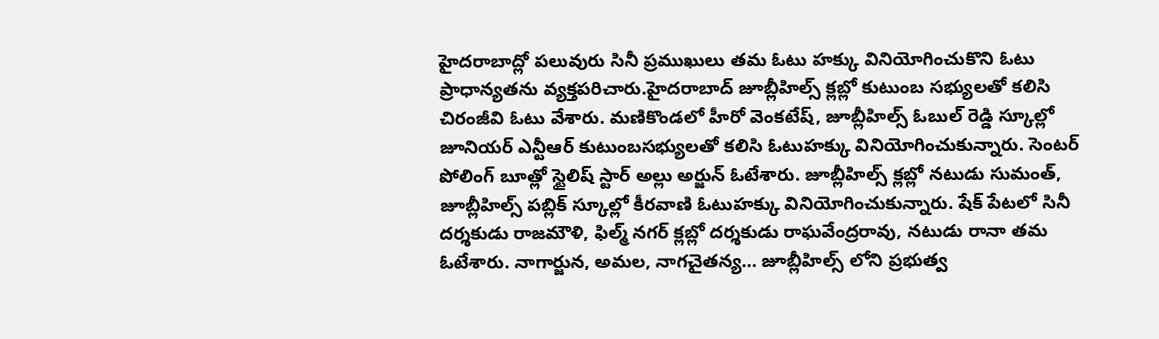హైదరాబాద్లో పలువురు సినీ ప్రముఖులు తమ ఓటు హక్కు వినియోగించుకొని ఓటు ప్రాధాన్యతను వ్యక్తపరిచారు.హైదరాబాద్ జూబ్లీహిల్స్ క్లబ్లో కుటుంబ సభ్యులతో కలిసి చిరంజీవి ఓటు వేశారు. మణికొండలో హీరో వెంకటేష్, జూబ్లీహిల్స్ ఓబుల్ రెడ్డి స్కూల్లో జూనియర్ ఎన్టీఆర్ కుటుంబసభ్యులతో కలిసి ఓటుహక్కు వినియోగించుకున్నారు. సెంటర్ పోలింగ్ బూత్లో స్టైలిష్ స్టార్ అల్లు అర్జున్ ఓటేశారు. జూబ్లీహిల్స్ క్లబ్లో నటుడు సుమంత్, జూబ్లీహిల్స్ పబ్లిక్ స్కూల్లో కీరవాణి ఓటుహక్కు వినియోగించుకున్నారు. షేక్ పేటలో సినీ దర్శకుడు రాజమౌళి, ఫిల్మ్ నగర్ క్లబ్లో దర్శకుడు రాఘవేంద్రరావు, నటుడు రానా తమ ఓటేశారు. నాగార్జున, అమల, నాగచైతన్య… జూబ్లీహిల్స్ లోని ప్రభుత్వ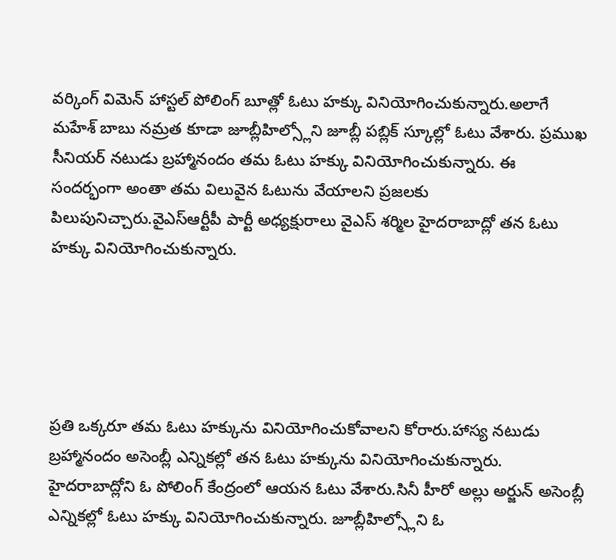వర్కింగ్ విమెన్ హాస్టల్ పోలింగ్ బూత్లో ఓటు హక్కు వినియోగించుకున్నారు.అలాగే మహేశ్ బాబు నమ్రత కూడా జూబ్లీహిల్స్లోని జూబ్లీ పబ్లిక్ స్కూల్లో ఓటు వేశారు. ప్రముఖ సీనియర్ నటుడు బ్రహ్మానందం తమ ఓటు హక్కు వినియోగించుకున్నారు. ఈ సందర్భంగా అంతా తమ విలువైన ఓటును వేయాలని ప్రజలకు పిలుపునిచ్చారు.వైఎస్ఆర్టీపీ పార్టీ అధ్యక్షురాలు వైఎస్ శర్మిల హైదరాబాద్లో తన ఓటు హక్కు వినియోగించుకున్నారు.





ప్రతి ఒక్కరూ తమ ఓటు హక్కును వినియోగించుకోవాలని కోరారు.హాస్య నటుడు బ్రహ్మానందం అసెంబ్లీ ఎన్నికల్లో తన ఓటు హక్కును వినియోగించుకున్నారు. హైదరాబాద్లోని ఓ పోలింగ్ కేంద్రంలో ఆయన ఓటు వేశారు.సినీ హీరో అల్లు అర్జున్ అసెంబ్లీ ఎన్నికల్లో ఓటు హక్కు వినియోగించుకున్నారు. జూబ్లీహిల్స్లోని ఓ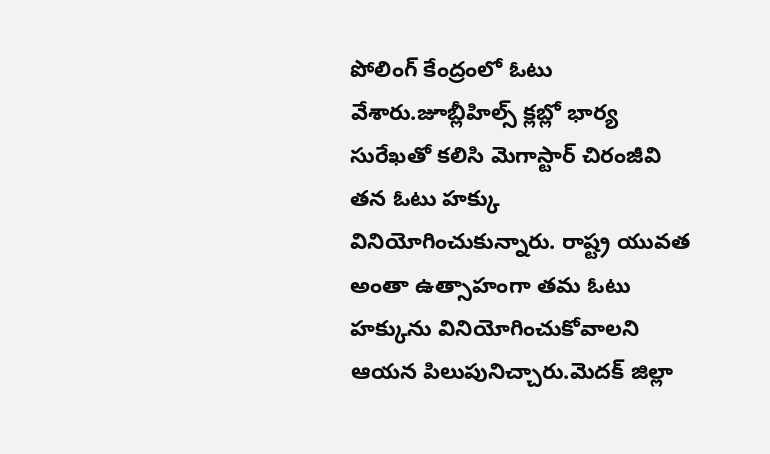పోలింగ్ కేంద్రంలో ఓటు వేశారు.జూబ్లీహిల్స్ క్లబ్లో భార్య సురేఖతో కలిసి మెగాస్టార్ చిరంజీవి తన ఓటు హక్కు వినియోగించుకున్నారు. రాష్ట్ర యువత అంతా ఉత్సాహంగా తమ ఓటు హక్కును వినియోగించుకోవాలని ఆయన పిలుపునిచ్చారు.మెదక్ జిల్లా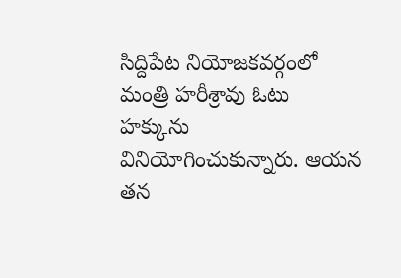సిద్దిపేట నియోజకవర్గంలో మంత్రి హరీశ్రావు ఓటు హక్కును వినియోగించుకున్నారు. ఆయన తన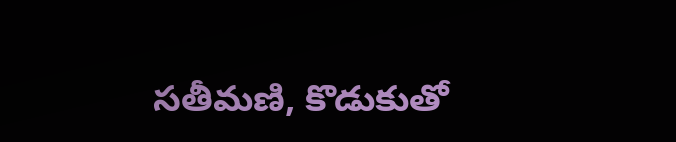సతీమణి, కొడుకుతో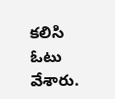కలిసి ఓటు వేశారు.